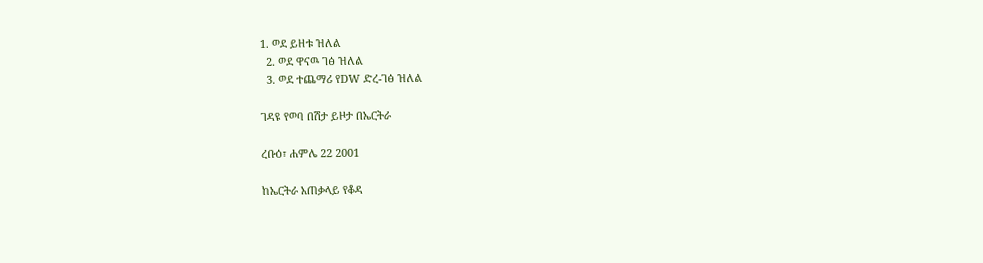1. ወደ ይዘቱ ዝለል
  2. ወደ ዋናዉ ገፅ ዝለል
  3. ወደ ተጨማሪ የDW ድረ-ገፅ ዝለል

ገዳዩ የወባ በሽታ ይዞታ በኤርትራ

ረቡዕ፣ ሐምሌ 22 2001

ከኤርትራ አጠቃላይ የቆዳ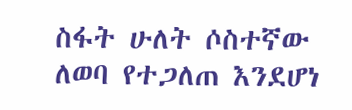ስፋት ሁለት ሶስተኛው ለወባ የተጋለጠ እንደሆነ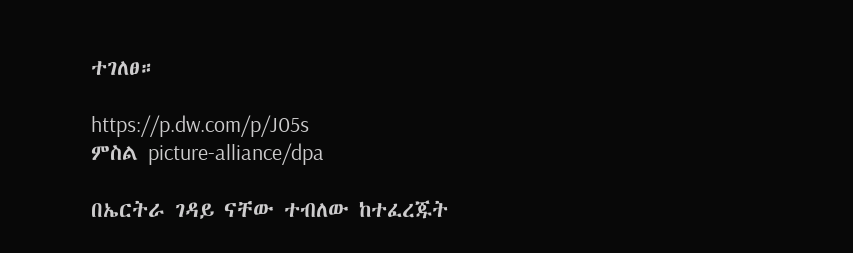ተገለፀ።

https://p.dw.com/p/J05s
ምስል picture-alliance/dpa

በኤርትራ ገዳይ ናቸው ተብለው ከተፈረጁት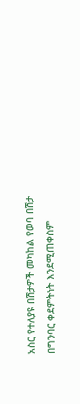አስር የተለያዩ በሽታዎች መካከል የወባ በሽታ በግንባር ቀደምትነት እንደሚጠቀስም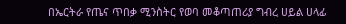በኤርትራ የጤና ጥበቃ ሚንስትር የወባ መቆጣጠሪያ ግብረ ሀይል ሀላፊ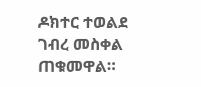ዶክተር ተወልደ ገብረ መስቀል ጠቁመዋል።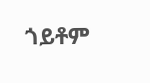ጎይቶም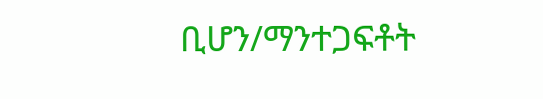ቢሆን/ማንተጋፍቶት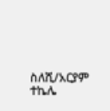ስለሺ/አርያም ተኬሌ